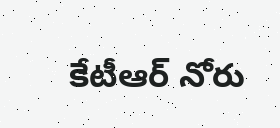కేటీఆర్ నోరు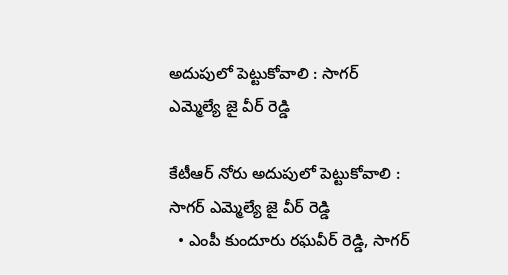అదుపులో పెట్టుకోవాలి : సాగర్ ఎమ్మెల్యే జై వీర్ రెడ్డి

కేటీఆర్ నోరు అదుపులో పెట్టుకోవాలి : సాగర్ ఎమ్మెల్యే జై వీర్ రెడ్డి
  • ఎంపీ కుందూరు రఘవీర్ రెడ్డి, సాగర్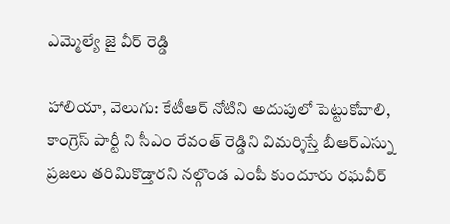ఎమ్మెల్యే జై వీర్ రెడ్డి

హాలియా, వెలుగు: కేటీఆర్ నోటిని అదుపులో పెట్టుకోవాలి, కాంగ్రెస్ పార్టీ ని సీఎం రేవంత్ రెడ్డిని విమర్శిస్తే బీఆర్ఎస్ను ప్రజలు తరిమికొడ్తారని నల్గొండ ఎంపీ కుందూరు రఘవీర్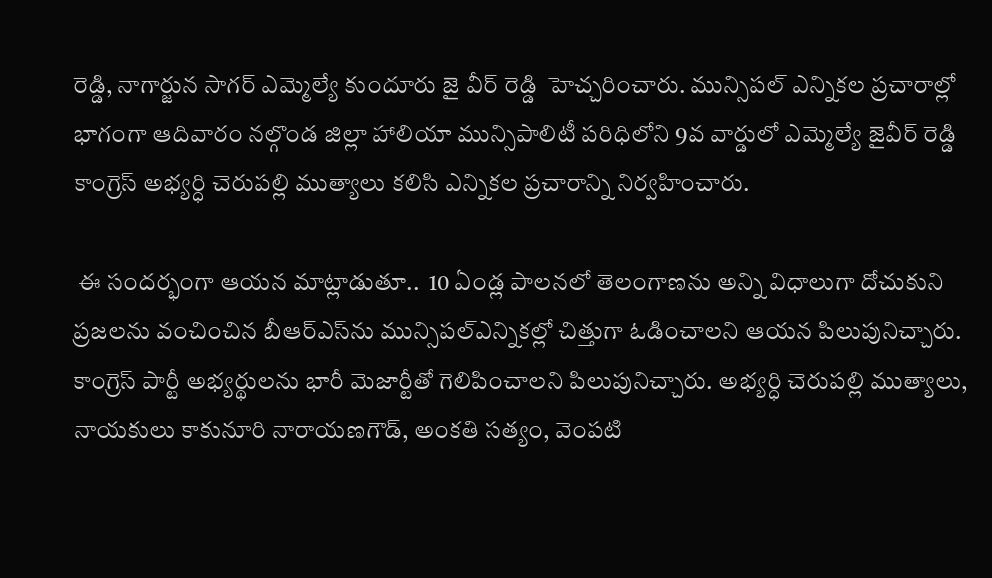రెడ్డి, నాగార్జున సాగర్ ఎమ్మెల్యే కుందూరు జై వీర్ రెడ్డి  హెచ్చరించారు. మున్సిపల్ ఎన్నికల ప్రచారాల్లో భాగంగా ఆదివారం నల్గొండ జిల్లా హాలియా మున్సిపాలిటీ పరిధిలోని 9వ వార్డులో ఎమ్మెల్యే జైవీర్ రెడ్డి కాంగ్రెస్ అభ్యర్ధి చెరుపల్లి ముత్యాలు కలిసి ఎన్నికల ప్రచారాన్ని నిర్వహించారు.

 ఈ సందర్భంగా ఆయన మాట్లాడుతూ..  10 ఏండ్ల పాలనలో తెలంగాణను అన్ని విధాలుగా దోచుకుని ప్రజలను వంచించిన బీఆర్‌‌ఎస్‌ను మున్సిపల్ఎన్నికల్లో చిత్తుగా ఓడించాలని ఆయన పిలుపునిచ్చారు.  కాంగ్రెస్ పార్టీ అభ్యర్థులను భారీ మెజార్టీతో గెలిపించాలని పిలుపునిచ్చారు. అభ్యర్ధి చెరుపల్లి ముత్యాలు, నాయకులు కాకునూరి నారాయణగౌడ్, అంకతి సత్యం, వెంపటి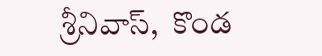శ్రీనివాస్,  కొండ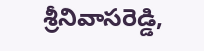శ్రీనివాసరెడ్డి,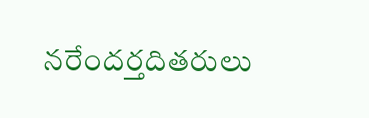నరేందర్తదితరులు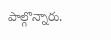పాల్గొన్నారు.